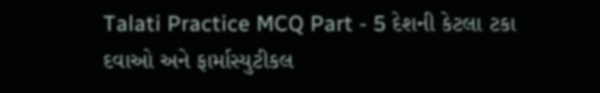Talati Practice MCQ Part - 5 દેશની કેટલા ટકા દવાઓ અને ફાર્માસ્યુટીકલ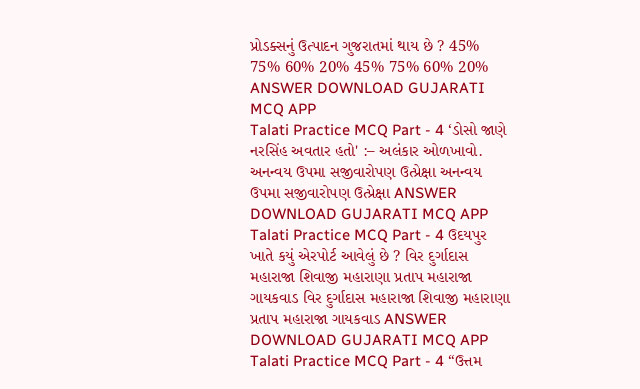પ્રોડક્સનું ઉત્પાદન ગુજરાતમાં થાય છે ? 45% 75% 60% 20% 45% 75% 60% 20% ANSWER DOWNLOAD GUJARATI MCQ APP
Talati Practice MCQ Part - 4 ‘ડોસો જાણે નરસિંહ અવતાર હતો' :– અલંકાર ઓળખાવો. અનન્વય ઉપમા સજીવારોપણ ઉત્પ્રેક્ષા અનન્વય ઉપમા સજીવારોપણ ઉત્પ્રેક્ષા ANSWER DOWNLOAD GUJARATI MCQ APP
Talati Practice MCQ Part - 4 ઉદયપુર ખાતે કયું એરપોર્ટ આવેલું છે ? વિર દુર્ગાદાસ મહારાજા શિવાજી મહારાણા પ્રતાપ મહારાજા ગાયકવાડ વિર દુર્ગાદાસ મહારાજા શિવાજી મહારાણા પ્રતાપ મહારાજા ગાયકવાડ ANSWER DOWNLOAD GUJARATI MCQ APP
Talati Practice MCQ Part - 4 “ઉત્તમ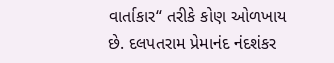વાર્તાકાર“ તરીકે કોણ ઓળખાય છે. દલપતરામ પ્રેમાનંદ નંદશંકર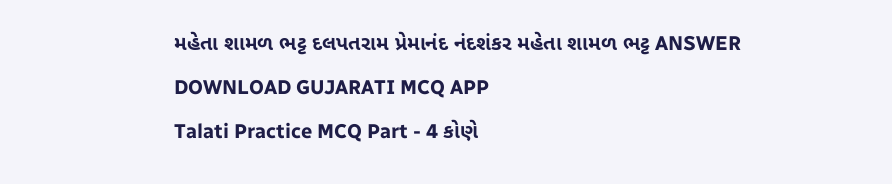મહેતા શામળ ભટ્ટ દલપતરામ પ્રેમાનંદ નંદશંકર મહેતા શામળ ભટ્ટ ANSWER DOWNLOAD GUJARATI MCQ APP
Talati Practice MCQ Part - 4 કોણે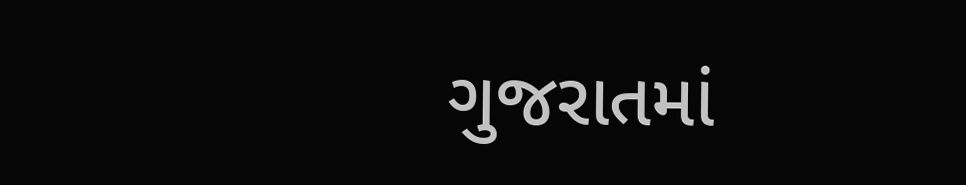ગુજરાતમાં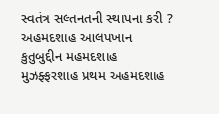સ્વતંત્ર સલ્તનતની સ્થાપના કરી ? અહમદશાહ આલપખાન કુતુબુદ્દીન મહમદશાહ મુઝફ્ફરશાહ પ્રથમ અહમદશાહ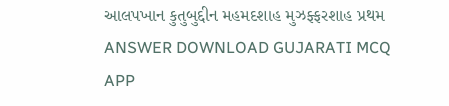આલપખાન કુતુબુદ્દીન મહમદશાહ મુઝફ્ફરશાહ પ્રથમ ANSWER DOWNLOAD GUJARATI MCQ APP